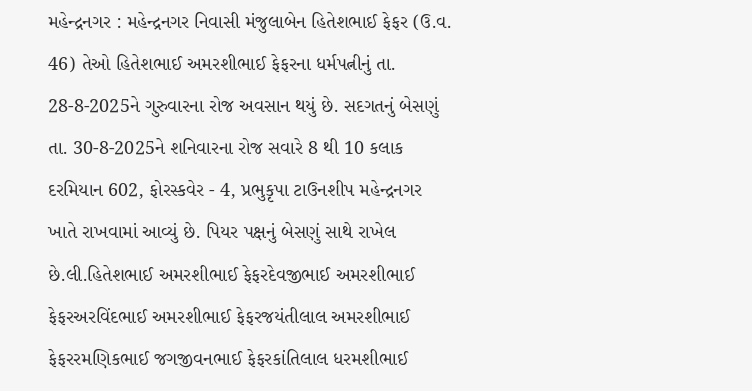મહેન્દ્રનગર : મહેન્દ્રનગર નિવાસી મંજુલાબેન હિતેશભાઈ ફેફર (ઉ.વ. 46) તેઓ હિતેશભાઈ અમરશીભાઈ ફેફરના ધર્મપત્નીનું તા. 28-8-2025ને ગુરુવારના રોજ અવસાન થયું છે. સદગતનું બેસણું તા. 30-8-2025ને શનિવારના રોજ સવારે 8 થી 10 કલાક દરમિયાન 602, ફોરસ્કવેર - 4, પ્રભુકૃપા ટાઉનશીપ મહેન્દ્રનગર ખાતે રાખવામાં આવ્યું છે. પિયર પક્ષનું બેસણું સાથે રાખેલ છે.લી.હિતેશભાઈ અમરશીભાઈ ફેફરદેવજીભાઈ અમરશીભાઈ ફેફરઅરવિંદભાઈ અમરશીભાઈ ફેફરજયંતીલાલ અમરશીભાઈ ફેફરરમણિકભાઈ જગજીવનભાઈ ફેફરકાંતિલાલ ધરમશીભાઈ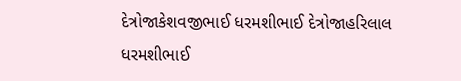દેત્રોજાકેશવજીભાઈ ધરમશીભાઈ દેત્રોજાહરિલાલ ધરમશીભાઈ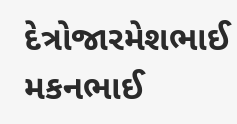દેત્રોજારમેશભાઈ મકનભાઈ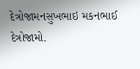દેત્રોજામનસુખભાઇ મકનભાઈ દેત્રોજામો.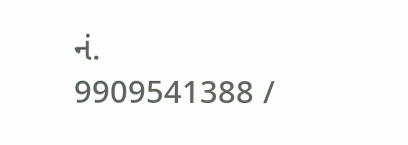નં. 9909541388 /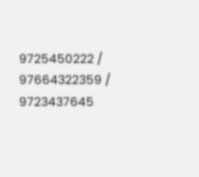9725450222 / 97664322359 / 9723437645